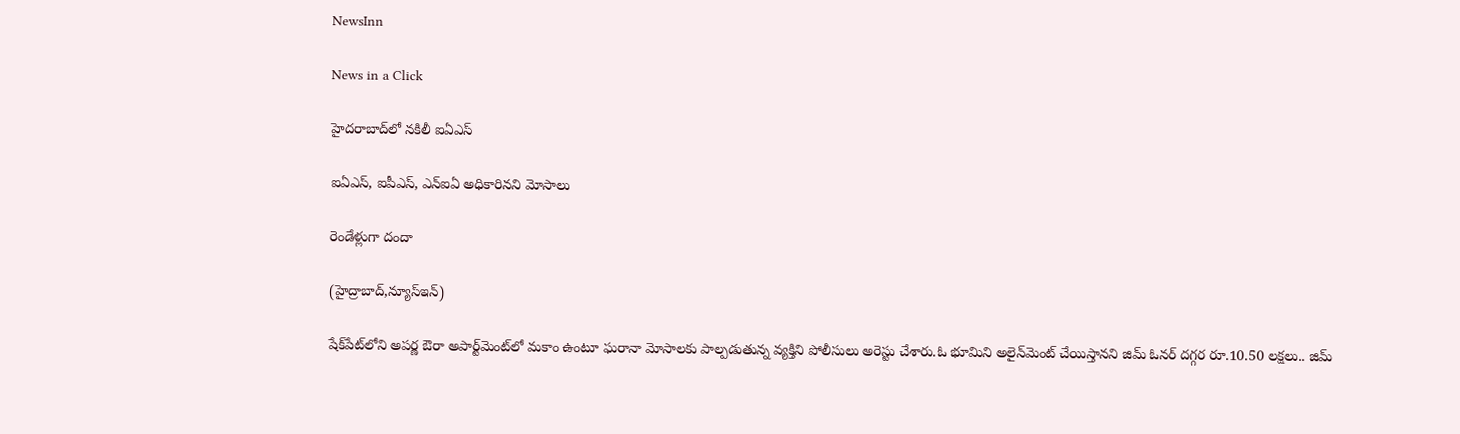NewsInn

News in a Click

హైదరాబాద్‌లో నకిలీ ఐఏఎస్

ఐఏఎస్, ఐపీఎస్, ఎన్ఐఏ అధికారినని మోసాలు

రెండేళ్లుగా దందా

(హైద్రాబాద్,న్యూస్ఇన్)

షేక్‌పేట్‌లోని అపర్ణ ఔరా అపార్ట్‌మెంట్‌లో మకాం ఉంటూ ఘరానా మోసాలకు పాల్పడుతున్న వ్యక్తిని పోలీసులు అరెస్టు చేశారు.ఓ భూమిని అలైన్‌మెంట్ చేయిస్తానని జిమ్ ఓనర్ దగ్గర రూ.10.50 లక్షలు.. జిమ్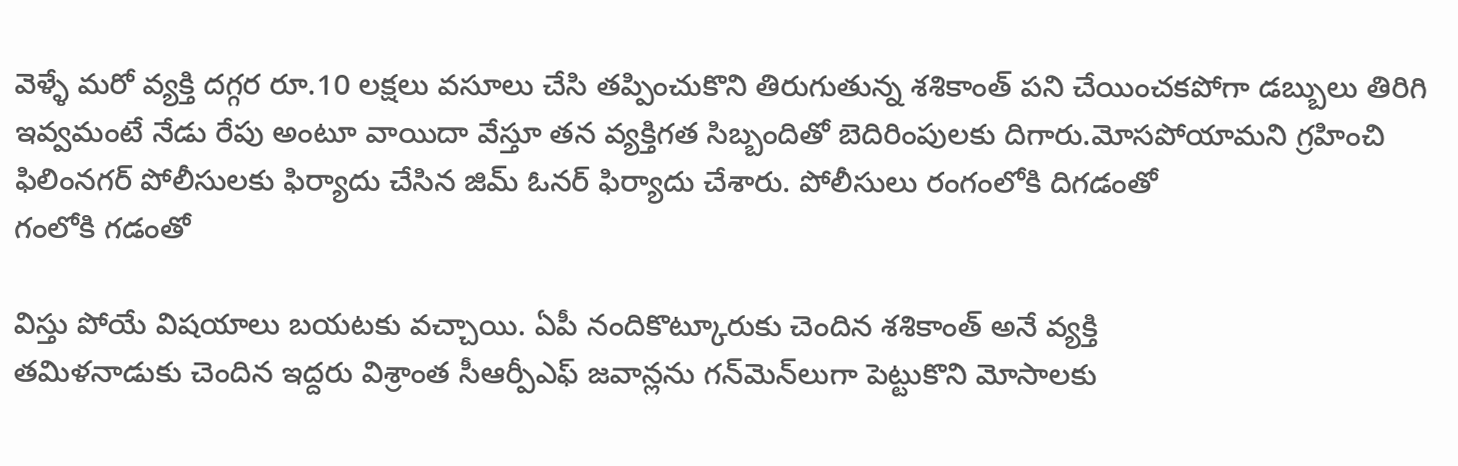వెళ్ళే మరో వ్యక్తి దగ్గర రూ.10 లక్షలు వసూలు చేసి తప్పించుకొని తిరుగుతున్న శశికాంత్ పని చేయించకపోగా డబ్బులు తిరిగి ఇవ్వమంటే నేడు రేపు అంటూ వాయిదా వేస్తూ తన వ్యక్తిగత సిబ్బందితో బెదిరింపులకు దిగారు.మోసపోయామని గ్రహించి ఫిలింనగర్ పోలీసులకు ఫిర్యాదు చేసిన జిమ్ ఓనర్ ఫిర్యాదు చేశారు. పోలీసులు రంగంలోకి దిగడంతో
గంలోకి గడంతో

విస్తు పోయే విషయాలు బయటకు వచ్చాయి. ఏపీ నందికొట్కూరుకు చెందిన శశికాంత్ అనే వ్యక్తి
తమిళనాడుకు చెందిన ఇద్దరు విశ్రాంత సీఆర్పీఎఫ్ జవాన్లను గన్‌మెన్‌లుగా పెట్టుకొని మోసాలకు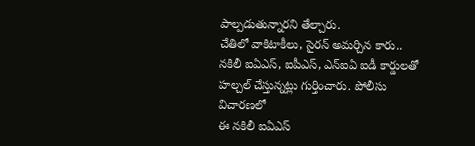పాల్పడుతున్నారని తేల్చారు.
చేతిలో వాకిటాకీలు, సైరన్ అమర్చిన కారు.. నకిలీ ఐఏఎస్, ఐపీఎస్, ఎన్ఐఏ ఐడీ కార్డులతో హల్చల్ చేస్తున్నట్లు గుర్తించారు. పోలీసు విచారణలో
ఈ నకిలీ ఐఏఎస్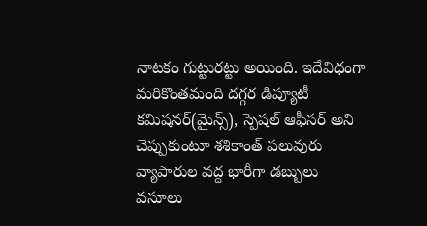నాటకం గుట్టురట్టు అయింది. ఇదేవిధంగా మరికొంతమంది దగ్గర డిప్యూటీ కమిషనర్(మైన్స్), స్పెషల్ ఆఫీసర్ అని చెప్పుకుంటూ శశికాంత్ పలువురు వ్యాపారుల వద్ద భారీగా డబ్బులు వసూలు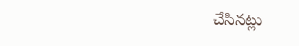చేసినట్లు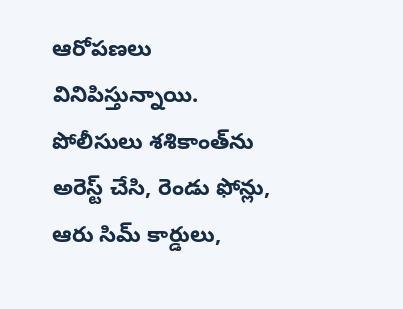ఆరోపణలు వినిపిస్తున్నాయి. పోలీసులు శశికాంత్‌ను అరెస్ట్ చేసి, రెండు ఫోన్లు, ఆరు సిమ్ కార్డులు,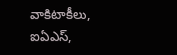వాకిటాకీలు, ఐఏఎస్,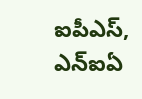ఐపీఎస్, ఎన్ఐఏ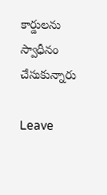కార్డులను స్వాధీనం చేసుకున్నారు

Leave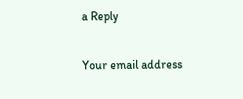a Reply

Your email address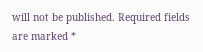will not be published. Required fields are marked *